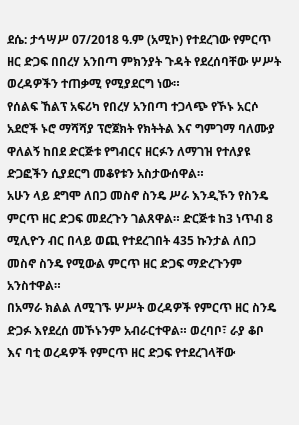ደሴ: ታኅሣሥ 07/2018 ዓ.ም (አሚኮ) የተደረገው የምርጥ ዘር ድጋፍ በበረሃ አንበጣ ምክንያት ጉዳት የደረሰባቸው ሦሥት ወረዳዎችን ተጠቃሚ የሚያደርግ ነው።
የሰልፍ ኸልፕ አፍሪካ የበረሃ አንበጣ ተጋላጭ የኾኑ አርሶ አደሮች ኑሮ ማሻሻያ ፕሮጀክት የክትትል እና ግምገማ ባለሙያ ዋለልኝ ከበደ ድርጅቱ የግብርና ዘርፉን ለማገዝ የተለያዩ ድጋፎችን ሲያደርግ መቆየቱን አስታውሰዋል።
አሁን ላይ ደግሞ ለበጋ መስኖ ስንዴ ሥራ እንዲኾን የስንዴ ምርጥ ዘር ድጋፍ መደረጉን ገልጸዋል። ድርጅቱ ከ3 ነጥብ 8 ሚሊዮን ብር በላይ ወጪ የተደረገበት 435 ኩንታል ለበጋ መስኖ ስንዴ የሚውል ምርጥ ዘር ድጋፍ ማድረጉንም አንስተዋል።
በአማራ ክልል ለሚገኙ ሦሥት ወረዳዎች የምርጥ ዘር ስንዴ ድጋፉ እየደረሰ መኾኑንም አብራርተዋል። ወረባቦ፣ ራያ ቆቦ እና ባቲ ወረዳዎች የምርጥ ዘር ድጋፍ የተደረገላቸው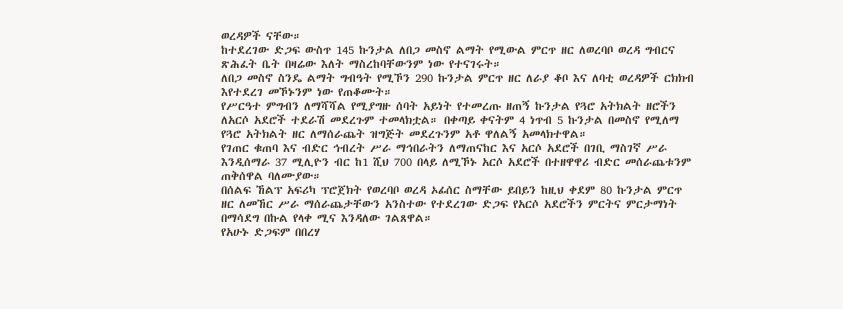ወረዳዎች ናቸው።
ከተደረገው ድጋፍ ውስጥ 145 ኩንታል ለበጋ መስኖ ልማት የሚውል ምርጥ ዘር ለወረባቦ ወረዳ ግብርና ጽሕፈት ቤት በዛሬው እለት ማስረከባቸውንም ነው የተናገሩት።
ለበጋ መስኖ ስንዴ ልማት ግብዓት የሚኾን 290 ኩንታል ምርጥ ዘር ለራያ ቆቦ እና ለባቲ ወረዳዎች ርክክብ እየተደረገ መኾኑንም ነው የጠቆሙት።
የሥርዓተ ምግብን ለማሻሻል የሚያግዙ ሰባት አይነት የተመረጡ ዘጠኝ ኩንታል የጓሮ አትክልት ዘሮችን ለአርሶ አደሮች ተደራሽ መደረጉም ተመላክቷል። በቀጣይ ቀናትም 4 ነጥብ 5 ኩንታል በመስኖ የሚለማ የጓሮ አትክልት ዘር ለማሰራጨት ዝግጅት መደረጉንም አቶ ዋለልኝ አመላክተዋል።
የገጠር ቁጠባ እና ብድር ኅብረት ሥራ ማኅበራትን ለማጠናከር እና አርሶ አደሮች በገቢ ማስገኛ ሥራ እንዲሰማራ 37 ሚሊዮን ብር ከ1 ሺህ 700 በላይ ለሚኾኑ አርሶ አደሮች በተዘዋዋሪ ብድር መሰራጨቱንም ጠቅሰዋል ባለሙያው።
በሰልፍ ኸልፕ አፍሪካ ፕሮጀክት የወረባቦ ወረዳ ኦፊሰር ስማቸው ይበይን ከዚህ ቀደም 80 ኩንታል ምርጥ ዘር ለመኸር ሥራ ማሰራጨታቸውን አንስተው የተደረገው ድጋፍ የአርሶ አደሮችን ምርትና ምርታማነት በማሳደግ በኩል የላቀ ሚና እንዳለው ገልጸዋል።
የአሁኑ ድጋፍም በበረሃ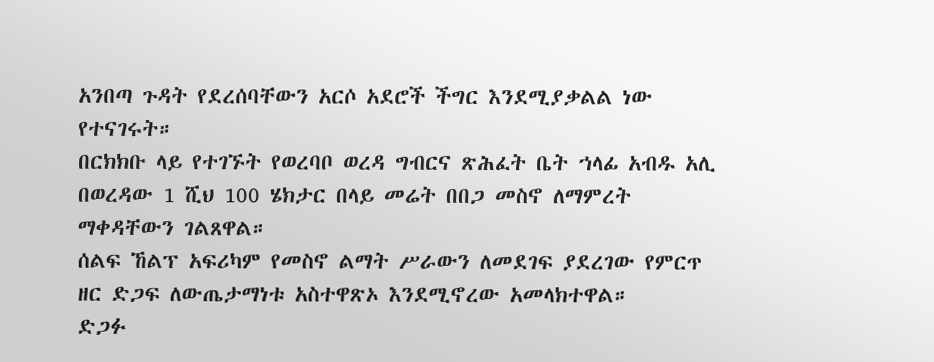አንበጣ ጉዳት የደረሰባቸውን አርሶ አደሮች ችግር እንደሚያቃልል ነው የተናገሩት።
በርክክቡ ላይ የተገኙት የወረባቦ ወረዳ ግብርና ጽሕፈት ቤት ኀላፊ አብዱ አሊ በወረዳው 1 ሺህ 100 ሄክታር በላይ መሬት በበጋ መስኖ ለማምረት ማቀዳቸውን ገልጸዋል።
ሰልፍ ኸልፕ አፍሪካም የመስኖ ልማት ሥራውን ለመደገፍ ያደረገው የምርጥ ዘር ድጋፍ ለውጤታማነቱ አስተዋጽኦ እንደሚኖረው አመላክተዋል።
ድጋፉ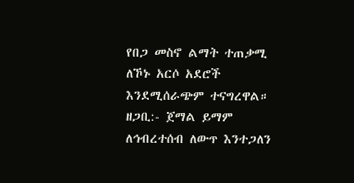የበጋ መስኖ ልማት ተጠቃሚ ለኾኑ አርሶ አደሮች እንደሚሰራጭም ተናግረዋል።
ዘጋቢ:- ጀማል ይማም
ለኅብረተሰብ ለውጥ እንተጋለን